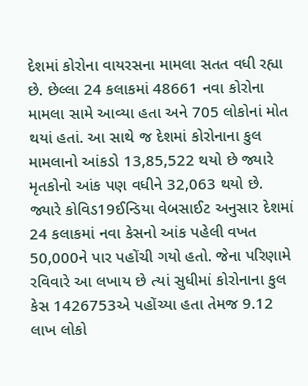દેશમાં કોરોના વાયરસના મામલા સતત વધી રહ્યા છે. છેલ્લા 24 કલાકમાં 48661 નવા કોરોના મામલા સામે આવ્યા હતા અને 705 લોકોનાં મોત થયાં હતાં. આ સાથે જ દેશમાં કોરોનાના કુલ મામલાનો આંકડો 13,85,522 થયો છે જ્યારે મૃતકોનો આંક પણ વધીને 32,063 થયો છે. જ્યારે કોવિડ19ઈન્ડિયા વેબસાઈટ અનુસાર દેશમાં 24 કલાકમાં નવા કેસનો આંક પહેલી વખત 50,000ને પાર પહોંચી ગયો હતો. જેના પરિણામે રવિવારે આ લખાય છે ત્યાં સુધીમાં કોરોનાના કુલ કેસ 1426753એ પહોંચ્યા હતા તેમજ 9.12 લાખ લોકો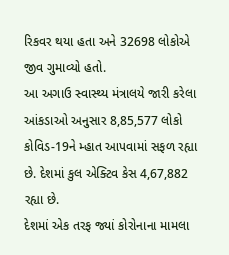રિકવર થયા હતા અને 32698 લોકોએ જીવ ગુમાવ્યો હતો.
આ અગાઉ સ્વાસ્થ્ય મંત્રાલયે જારી કરેલા આંકડાઓ અનુસાર 8,85,577 લોકો કોવિડ-19ને મ્હાત આપવામાં સફળ રહ્યા છે. દેશમાં કુલ એક્ટિવ કેસ 4,67,882 રહ્યા છે.
દેશમાં એક તરફ જ્યાં કોરોનાના મામલા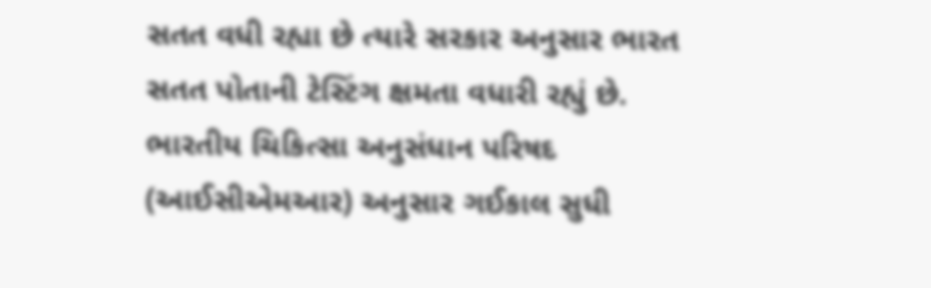સતત વધી રહ્યા છે ત્યારે સરકાર અનુસાર ભારત સતત પોતાની ટેસ્ટિંગ ક્ષમતા વધારી રહ્યું છે. ભારતીય ચિકિત્સા અનુસંધાન પરિષદ (આઈસીએમઆર) અનુસાર ગઈકાલ સુધી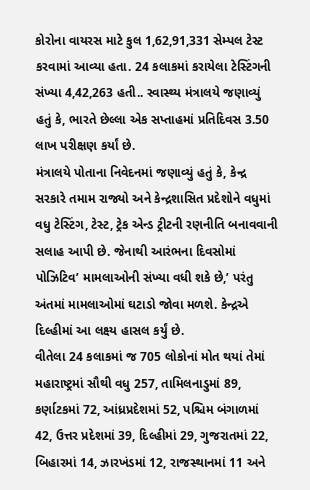કોરોના વાયરસ માટે કુલ 1,62,91,331 સેમ્પલ ટેસ્ટ કરવામાં આવ્યા હતા. 24 કલાકમાં કરાયેલા ટેસ્ટિંગની સંખ્યા 4,42,263 હતી.. સ્વાસ્થ્ય મંત્રાલયે જણાવ્યું હતું કે, ભારતે છેલ્લા એક સપ્તાહમાં પ્રતિદિવસ 3.50 લાખ પરીક્ષણ કર્યાં છે.
મંત્રાલયે પોતાના નિવેદનમાં જણાવ્યું હતું કે, કેન્દ્ર સરકારે તમામ રાજ્યો અને કેન્દ્રશાસિત પ્રદેશોને વધુમાં વધુ ટેસ્ટિંગ, ટેસ્ટ, ટ્રેક એન્ડ ટ્રીટની રણનીતિ બનાવવાની સલાહ આપી છે. જેનાથી આરંભના દિવસોમાં પોઝિટિવ’ મામલાઓની સંખ્યા વધી શકે છે,’ પરંતુ અંતમાં મામલાઓમાં ઘટાડો જોવા મળશે. કેન્દ્રએ દિલ્હીમાં આ લક્ષ્ય હાસલ કર્યું છે.
વીતેલા 24 કલાકમાં જ 705 લોકોનાં મોત થયાં તેમાં મહારાષ્ટ્રમાં સૌથી વધુ 257, તામિલનાડુમાં 89, કર્ણાટકમાં 72, આંધ્રપ્રદેશમાં 52, પશ્ચિમ બંગાળમાં 42, ઉત્તર પ્રદેશમાં 39, દિલ્હીમાં 29, ગુજરાતમાં 22, બિહારમાં 14, ઝારખંડમાં 12, રાજસ્થાનમાં 11 અને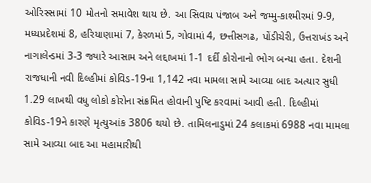ઓરિસ્સામાં 10 મોતનો સમાવેશ થાય છે. આ સિવાય પંજાબ અને જમ્મુ-કાશ્મીરમાં 9-9, મધ્યપ્રદેશમાં 8, હરિયાણામાં 7, કેરળમાં 5, ગોવામાં 4, છત્તીસગઢ, પોંડીચેરી, ઉત્તરાખંડ અને નાગાલેન્ડમાં 3-3 જ્યારે આસામ અને લદ્દાખમાં 1-1 દર્દી કોરોનાનો ભોગ બન્યા હતા. દેશની રાજધાની નવી દિલ્હીમાં કોવિડ-19ના 1,142 નવા મામલા સામે આવ્યા બાદ અત્યાર સુધી 1.29 લાખથી વધુ લોકો કોરોના સંક્રમિત હોવાની પુષ્ટિ કરવામાં આવી હતી. દિલ્હીમાં કોવિડ-19ને કારણે મૃત્યુઆંક 3806 થયો છે. તામિલનાડુમાં 24 કલાકમાં 6988 નવા મામલા સામે આવ્યા બાદ આ મહામારીથી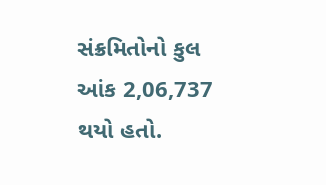સંક્રમિતોનો કુલ આંક 2,06,737 થયો હતો.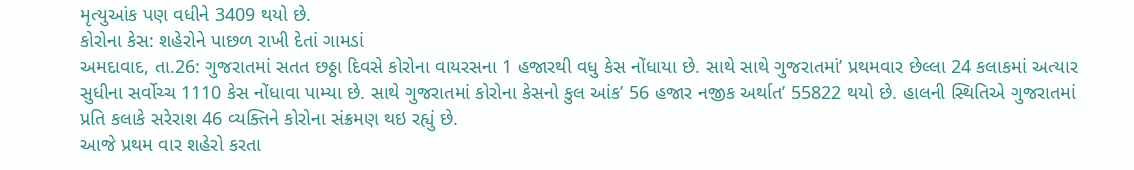મૃત્યુઆંક પણ વધીને 3409 થયો છે.
કોરોના કેસ: શહેરોને પાછળ રાખી દેતાં ગામડાં
અમદાવાદ, તા.26: ગુજરાતમાં સતત છઠ્ઠા દિવસે કોરોના વાયરસના 1 હજારથી વધુ કેસ નોંધાયા છે. સાથે સાથે ગુજરાતમાં’ પ્રથમવાર છેલ્લા 24 કલાકમાં અત્યાર સુધીના સર્વોચ્ચ 1110 કેસ નોંધાવા પામ્યા છે. સાથે ગુજરાતમાં કોરોના કેસનો કુલ આંક’ 56 હજાર નજીક અર્થાત’ 55822 થયો છે. હાલની સ્થિતિએ ગુજરાતમાં પ્રતિ કલાકે સરેરાશ 46 વ્યક્તિને કોરોના સંક્રમણ થઇ રહ્યું છે.
આજે પ્રથમ વાર શહેરો કરતા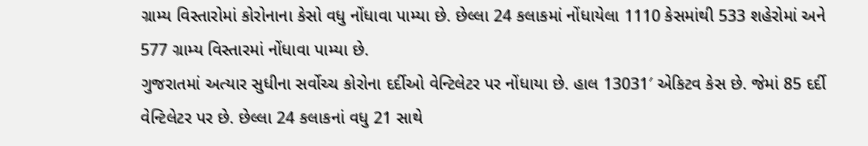ગ્રામ્ય વિસ્તારોમાં કોરોનાના કેસો વધુ નોંધાવા પામ્યા છે. છેલ્લા 24 કલાકમાં નોંધાયેલા 1110 કેસમાંથી 533 શહેરોમાં અને 577 ગ્રામ્ય વિસ્તારમાં નોંધાવા પામ્યા છે.
ગુજરાતમાં અત્યાર સુધીના સર્વોચ્ચ કોરોના દર્દીઓ વેન્ટિલેટર પર નોંધાયા છે. હાલ 13031′ એકિટવ કેસ છે. જેમાં 85 દર્દી વેન્ટિલેટર પર છે. છેલ્લા 24 કલાકનાં વધુ 21 સાથે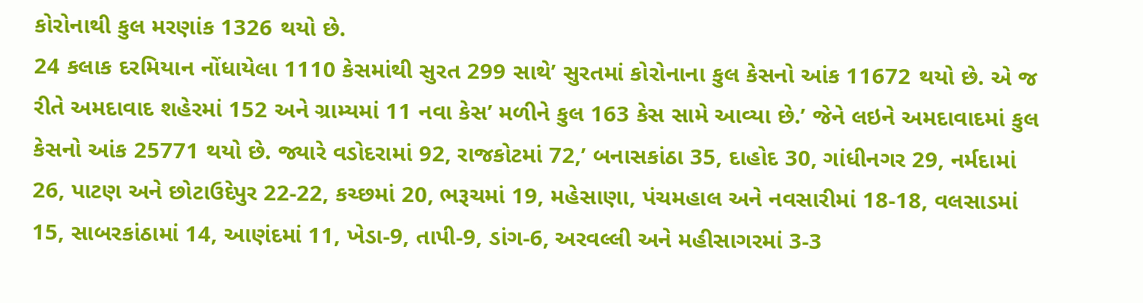કોરોનાથી કુલ મરણાંક 1326 થયો છે.
24 કલાક દરમિયાન નોંધાયેલા 1110 કેસમાંથી સુરત 299 સાથે’ સુરતમાં કોરોનાના કુલ કેસનો આંક 11672 થયો છે. એ જ રીતે અમદાવાદ શહેરમાં 152 અને ગ્રામ્યમાં 11 નવા કેસ’ મળીને કુલ 163 કેસ સામે આવ્યા છે.’ જેને લઇને અમદાવાદમાં કુલ કેસનો આંક 25771 થયો છે. જ્યારે વડોદરામાં 92, રાજકોટમાં 72,’ બનાસકાંઠા 35, દાહોદ 30, ગાંધીનગર 29, નર્મદામાં 26, પાટણ અને છોટાઉદેપુર 22-22, કચ્છમાં 20, ભરૂચમાં 19, મહેસાણા, પંચમહાલ અને નવસારીમાં 18-18, વલસાડમાં 15, સાબરકાંઠામાં 14, આણંદમાં 11, ખેડા-9, તાપી-9, ડાંગ-6, અરવલ્લી અને મહીસાગરમાં 3-3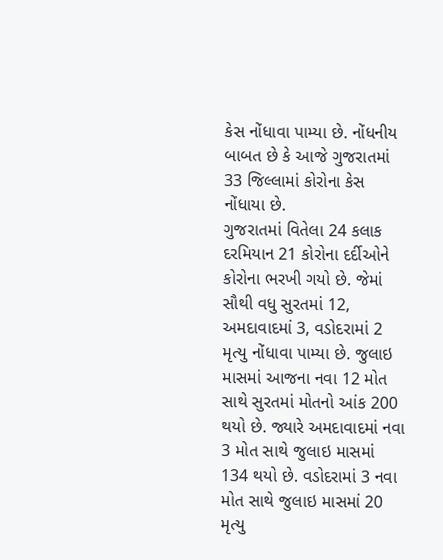કેસ નોંધાવા પામ્યા છે. નોંધનીય બાબત છે કે આજે ગુજરાતમાં 33 જિલ્લામાં કોરોના કેસ નોંધાયા છે.
ગુજરાતમાં વિતેલા 24 કલાક દરમિયાન 21 કોરોના દર્દીઓને કોરોના ભરખી ગયો છે. જેમાં સૌથી વધુ સુરતમાં 12, અમદાવાદમાં 3, વડોદરામાં 2 મૃત્યુ નોંધાવા પામ્યા છે. જુલાઇ માસમાં આજના નવા 12 મોત સાથે સુરતમાં મોતનો આંક 200 થયો છે. જ્યારે અમદાવાદમાં નવા 3 મોત સાથે જુલાઇ માસમાં 134 થયો છે. વડોદરામાં 3 નવા મોત સાથે જુલાઇ માસમાં 20 મૃત્યુ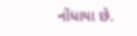નોંધાયા છે.